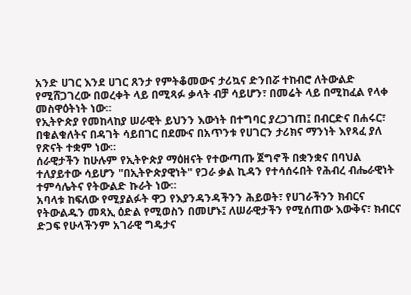አንድ ሀገር እንደ ሀገር ጸንታ የምትቆመውና ታሪኳና ድንበሯ ተከብሮ ለትውልድ የሚሸጋገረው በወረቀት ላይ በሚጻፉ ቃላት ብቻ ሳይሆን፣ በመሬት ላይ በሚከፈል የላቀ መስዋዕትነት ነው።
የኢትዮጵያ የመከላከያ ሠራዊት ይህንን እውነት በተግባር ያረጋገጠ፤ በብርድና በሐሩር፣ በቁልቁለትና በዳገት ሳይበገር በደሙና በአጥንቱ የሀገርን ታሪክና ማንነት እየጻፈ ያለ የጽናት ተቋም ነው።
ሰራዊታችን ከሁሉም የኢትዮጵያ ማዕዘናት የተውጣጡ ጀግኖች በቋንቋና በባህል ተለያይተው ሳይሆን "በኢትዮጵያዊነት" የጋራ ቃል ኪዳን የተሳሰሩበት የሕብረ ብሔራዊነት ተምሳሌትና የትውልድ ኩራት ነው።
አባላቱ ከፍለው የሚያልፉት ዋጋ የእያንዳንዳችንን ሕይወት፣ የሀገራችንን ክብርና የትውልዱን መጻኢ ዕድል የሚወስን በመሆኑ፤ ለሠራዊታችን የሚሰጠው እውቅና፣ ክብርና ድጋፍ የሁላችንም አገራዊ ግዴታና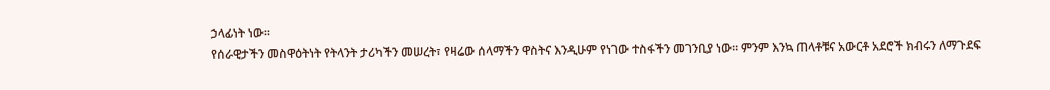ኃላፊነት ነው።
የሰራዊታችን መስዋዕትነት የትላንት ታሪካችን መሠረት፣ የዛሬው ሰላማችን ዋስትና እንዲሁም የነገው ተስፋችን መገንቢያ ነው። ምንም እንኳ ጠላቶቹና አውርቶ አደሮች ክብሩን ለማጉደፍ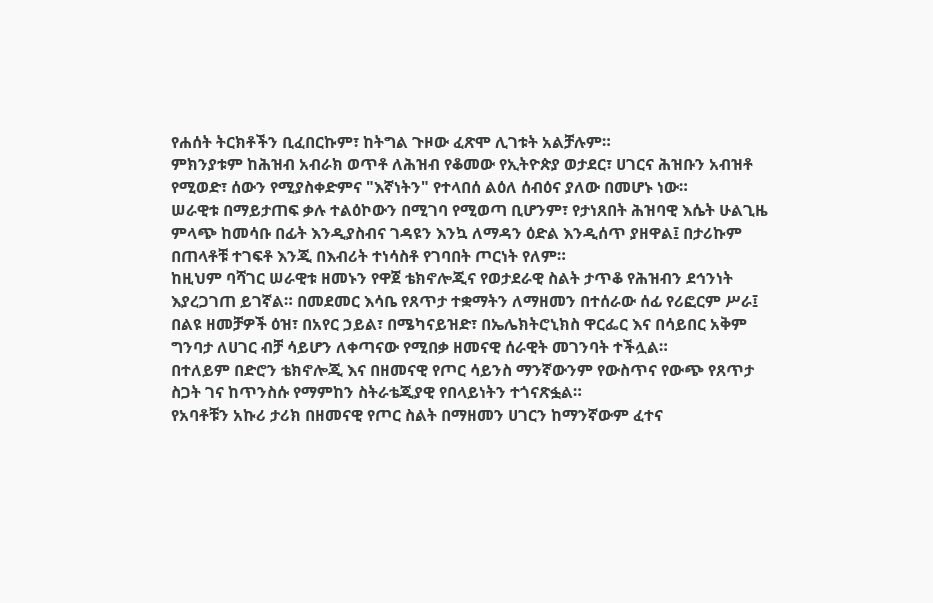የሐሰት ትርክቶችን ቢፈበርኩም፣ ከትግል ጉዞው ፈጽሞ ሊገቱት አልቻሉም።
ምክንያቱም ከሕዝብ አብራክ ወጥቶ ለሕዝብ የቆመው የኢትዮጵያ ወታደር፣ ሀገርና ሕዝቡን አብዝቶ የሚወድ፣ ሰውን የሚያስቀድምና "እኛነትን" የተላበሰ ልዕለ ሰብዕና ያለው በመሆኑ ነው።
ሠራዊቱ በማይታጠፍ ቃሉ ተልዕኮውን በሚገባ የሚወጣ ቢሆንም፣ የታነጸበት ሕዝባዊ እሴት ሁልጊዜ ምላጭ ከመሳቡ በፊት እንዲያስብና ገዳዩን እንኳ ለማዳን ዕድል እንዲሰጥ ያዘዋል፤ በታሪኩም በጠላቶቹ ተገፍቶ እንጂ በእብሪት ተነሳስቶ የገባበት ጦርነት የለም።
ከዚህም ባሻገር ሠራዊቱ ዘመኑን የዋጀ ቴክኖሎጂና የወታደራዊ ስልት ታጥቆ የሕዝብን ደኅንነት እያረጋገጠ ይገኛል። በመደመር እሳቤ የጸጥታ ተቋማትን ለማዘመን በተሰራው ሰፊ የሪፎርም ሥራ፤ በልዩ ዘመቻዎች ዕዝ፣ በአየር ኃይል፣ በሜካናይዝድ፣ በኤሌክትሮኒክስ ዋርፌር እና በሳይበር አቅም ግንባታ ለሀገር ብቻ ሳይሆን ለቀጣናው የሚበቃ ዘመናዊ ሰራዊት መገንባት ተችሏል።
በተለይም በድሮን ቴክኖሎጂ እና በዘመናዊ የጦር ሳይንስ ማንኛውንም የውስጥና የውጭ የጸጥታ ስጋት ገና ከጥንስሱ የማምከን ስትራቴጂያዊ የበላይነትን ተጎናጽፏል።
የአባቶቹን አኩሪ ታሪክ በዘመናዊ የጦር ስልት በማዘመን ሀገርን ከማንኛውም ፈተና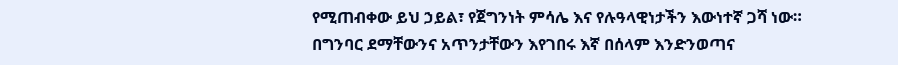የሚጠብቀው ይህ ኃይል፣ የጀግንነት ምሳሌ እና የሉዓላዊነታችን እውነተኛ ጋሻ ነው።
በግንባር ደማቸውንና አጥንታቸውን እየገበሩ እኛ በሰላም እንድንወጣና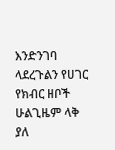እንድንገባ ላደረጉልን የሀገር የክብር ዘቦች ሁልጊዜም ላቅ ያለ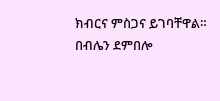ክብርና ምስጋና ይገባቸዋል።
በብሌን ደምበሎ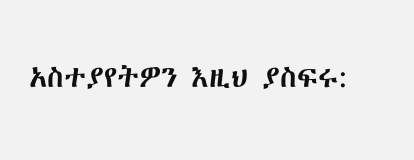አስተያየትዎን እዚህ ያስፍሩ: